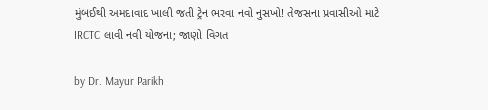મુંબઈથી અમદાવાદ ખાલી જતી ટ્રેન ભરવા નવો નુસખો! તેજસના પ્રવાસીઓ માટે IRCTC લાવી નવી યોજના; જાણો વિગત

by Dr. Mayur Parikh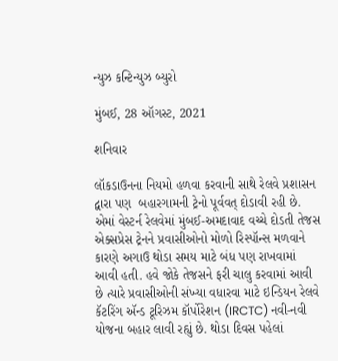ન્યુઝ કન્ટિન્યુઝ બ્યુરો

મુંબઈ, 28 ઑગસ્ટ, 2021

શનિવાર

લૉકડાઉનના નિયમો હળવા કરવાની સાથે રેલવે પ્રશાસન દ્વારા પણ  બહારગામની ટ્રેનો પૂર્વવત્ દોડાવી રહી છે. એમાં વેસ્ટર્ન રેલવેમાં મુંબઈ-અમદાવાદ વચ્ચે દોડતી તેજસ એક્સપ્રેસ ટ્રેનને પ્રવાસીઓનો મોળો રિસ્પૉન્સ મળવાને કારણે અગાઉ થોડા સમય માટે બંધ પણ રાખવામાં આવી હતી. હવે જોકે તેજસને ફરી ચાલુ કરવામાં આવી છે ત્યારે પ્રવાસીઓની સંખ્યા વધારવા માટે ઇન્ડિયન રેલવે કૅટરિંગ ઍન્ડ ટૂરિઝમ કૉર્પોરેશન (IRCTC) નવી-નવી યોજના બહાર લાવી રહ્યું છે. થોડા દિવસ પહેલાં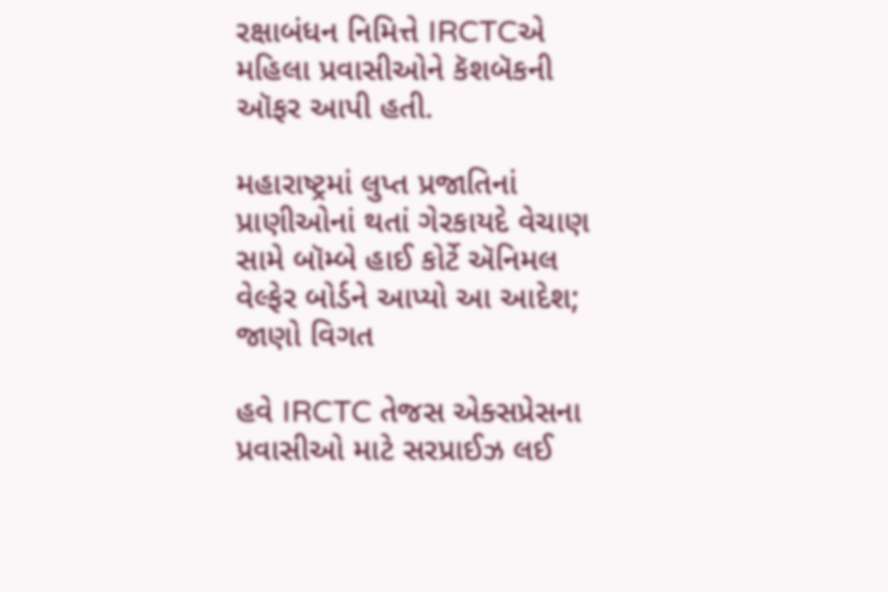રક્ષાબંધન નિમિત્તે IRCTCએ મહિલા પ્રવાસીઓને કૅશબૅકની ઑફર આપી હતી.

મહારાષ્ટ્રમાં લુપ્ત પ્રજાતિનાં પ્રાણીઓનાં થતાં ગેરકાયદે વેચાણ સામે બૉમ્બે હાઈ કોર્ટે ઍનિમલ વેલ્ફેર બોર્ડને આપ્યો આ આદેશ; જાણો વિગત

હવે IRCTC તેજસ એક્સપ્રેસના પ્રવાસીઓ માટે સરપ્રાઈઝ લઈ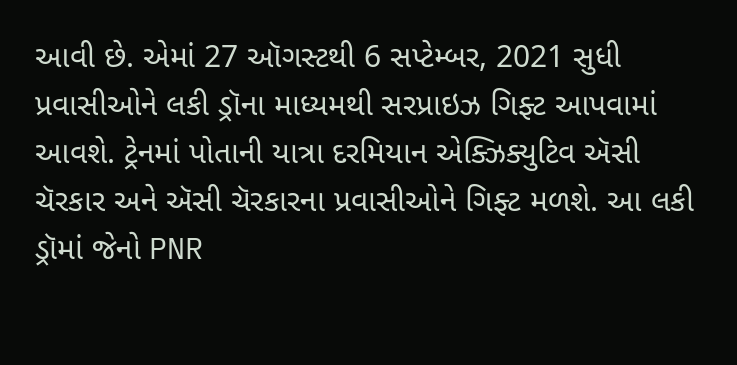આવી છે. એમાં 27 ઑગસ્ટથી 6 સપ્ટેમ્બર, 2021 સુધી પ્રવાસીઓને લકી ડ્રૉના માધ્યમથી સરપ્રાઇઝ ગિફ્ટ આપવામાં આવશે. ટ્રેનમાં પોતાની યાત્રા દરમિયાન એક્ઝિક્યુટિવ ઍસી ચૅરકાર અને ઍસી ચૅરકારના પ્રવાસીઓને ગિફ્ટ મળશે. આ લકી ડ્રૉમાં જેનો PNR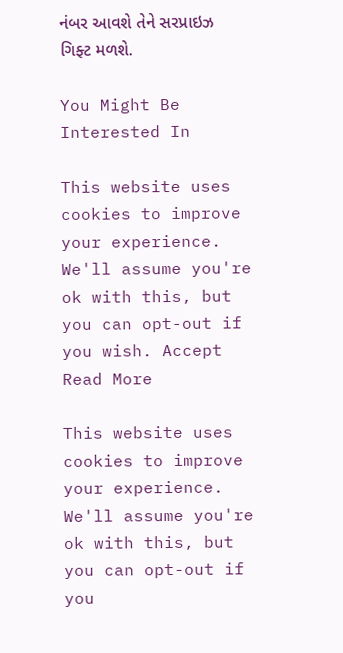નંબર આવશે તેને સરપ્રાઇઝ ગિફ્ટ મળશે.

You Might Be Interested In

This website uses cookies to improve your experience. We'll assume you're ok with this, but you can opt-out if you wish. Accept Read More

This website uses cookies to improve your experience. We'll assume you're ok with this, but you can opt-out if you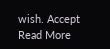wish. Accept Read More